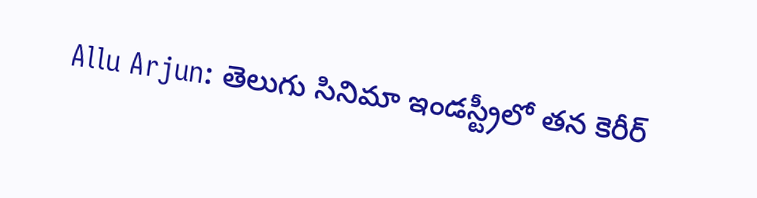Allu Arjun: తెలుగు సినిమా ఇండస్ట్రీలో తన కెరీర్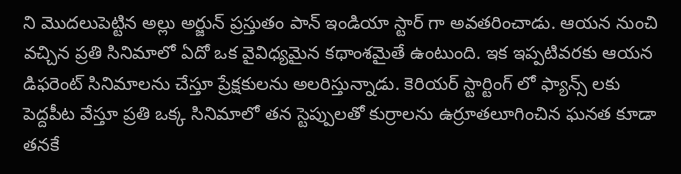ని మొదలుపెట్టిన అల్లు అర్జున్ ప్రస్తుతం పాన్ ఇండియా స్టార్ గా అవతరించాడు. ఆయన నుంచి వచ్చిన ప్రతి సినిమాలో ఏదో ఒక వైవిధ్యమైన కథాంశమైతే ఉంటుంది. ఇక ఇప్పటివరకు ఆయన డిఫరెంట్ సినిమాలను చేస్తూ ప్రేక్షకులను అలరిస్తున్నాడు. కెరియర్ స్టార్టింగ్ లో ఫ్యాన్స్ లకు పెద్దపీట వేస్తూ ప్రతి ఒక్క సినిమాలో తన స్టెప్పులతో కుర్రాలను ఉర్రూతలూగించిన ఘనత కూడా తనకే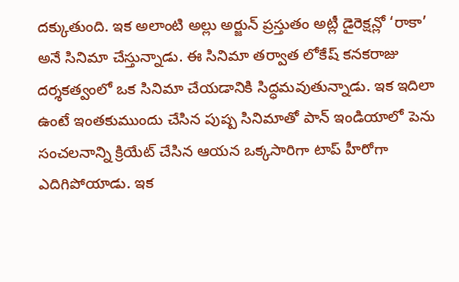దక్కుతుంది. ఇక అలాంటి అల్లు అర్జున్ ప్రస్తుతం అట్లీ డైరెక్షన్లో ‘రాకా’ అనే సినిమా చేస్తున్నాడు. ఈ సినిమా తర్వాత లోకేష్ కనకరాజు దర్శకత్వంలో ఒక సినిమా చేయడానికి సిద్ధమవుతున్నాడు. ఇక ఇదిలా ఉంటే ఇంతకుముందు చేసిన పుష్ప సినిమాతో పాన్ ఇండియాలో పెను సంచలనాన్ని క్రియేట్ చేసిన ఆయన ఒక్కసారిగా టాప్ హీరోగా ఎదిగిపోయాడు. ఇక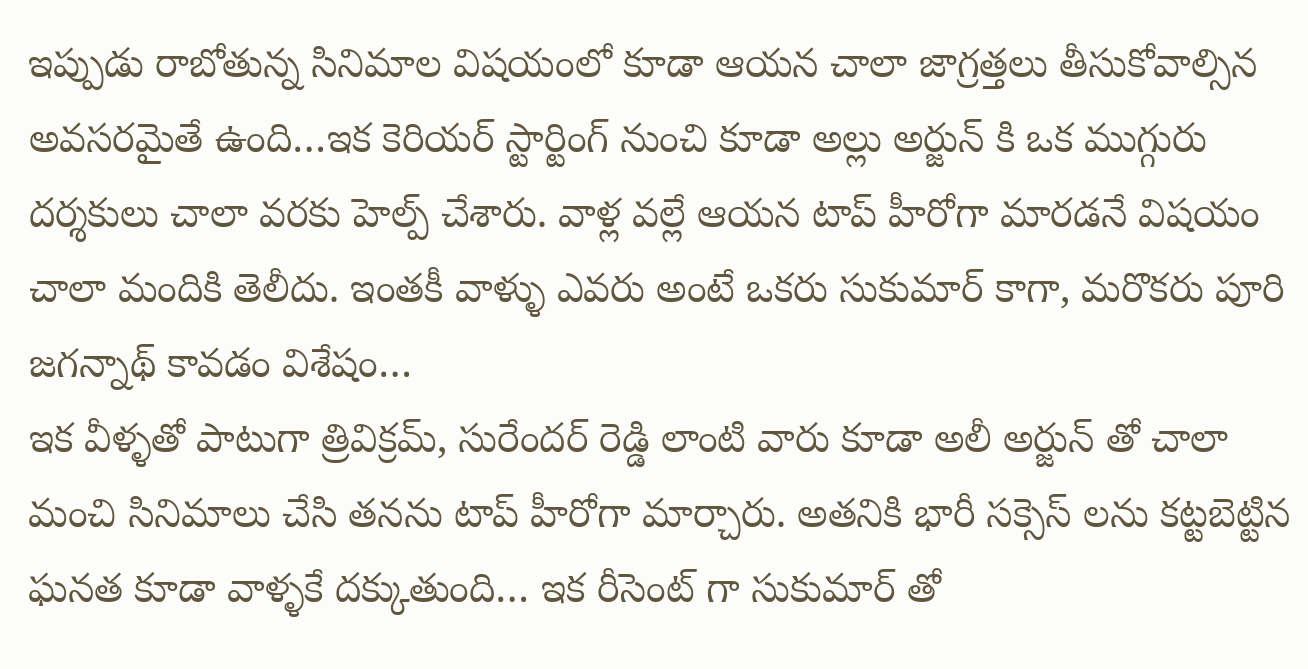ఇప్పుడు రాబోతున్న సినిమాల విషయంలో కూడా ఆయన చాలా జాగ్రత్తలు తీసుకోవాల్సిన అవసరమైతే ఉంది…ఇక కెరియర్ స్టార్టింగ్ నుంచి కూడా అల్లు అర్జున్ కి ఒక ముగ్గురు దర్శకులు చాలా వరకు హెల్ప్ చేశారు. వాళ్ల వల్లే ఆయన టాప్ హీరోగా మారడనే విషయం చాలా మందికి తెలీదు. ఇంతకీ వాళ్ళు ఎవరు అంటే ఒకరు సుకుమార్ కాగా, మరొకరు పూరి జగన్నాథ్ కావడం విశేషం…
ఇక వీళ్ళతో పాటుగా త్రివిక్రమ్, సురేందర్ రెడ్డి లాంటి వారు కూడా అలీ అర్జున్ తో చాలా మంచి సినిమాలు చేసి తనను టాప్ హీరోగా మార్చారు. అతనికి భారీ సక్సెస్ లను కట్టబెట్టిన ఘనత కూడా వాళ్ళకే దక్కుతుంది… ఇక రీసెంట్ గా సుకుమార్ తో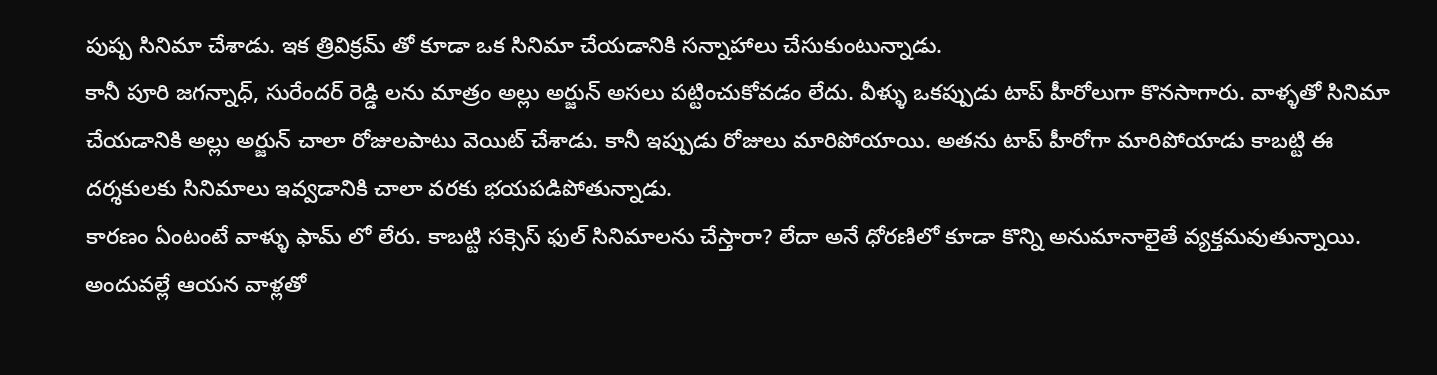పుష్ప సినిమా చేశాడు. ఇక త్రివిక్రమ్ తో కూడా ఒక సినిమా చేయడానికి సన్నాహాలు చేసుకుంటున్నాడు.
కానీ పూరి జగన్నాధ్, సురేందర్ రెడ్డి లను మాత్రం అల్లు అర్జున్ అసలు పట్టించుకోవడం లేదు. వీళ్ళు ఒకప్పుడు టాప్ హీరోలుగా కొనసాగారు. వాళ్ళతో సినిమా చేయడానికి అల్లు అర్జున్ చాలా రోజులపాటు వెయిట్ చేశాడు. కానీ ఇప్పుడు రోజులు మారిపోయాయి. అతను టాప్ హీరోగా మారిపోయాడు కాబట్టి ఈ దర్శకులకు సినిమాలు ఇవ్వడానికి చాలా వరకు భయపడిపోతున్నాడు.
కారణం ఏంటంటే వాళ్ళు ఫామ్ లో లేరు. కాబట్టి సక్సెస్ ఫుల్ సినిమాలను చేస్తారా? లేదా అనే ధోరణిలో కూడా కొన్ని అనుమానాలైతే వ్యక్తమవుతున్నాయి. అందువల్లే ఆయన వాళ్లతో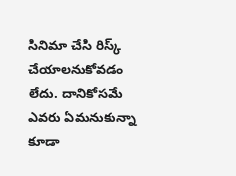సినిమా చేసి రిస్క్ చేయాలనుకోవడం లేదు. దానికోసమే ఎవరు ఏమనుకున్నా కూడా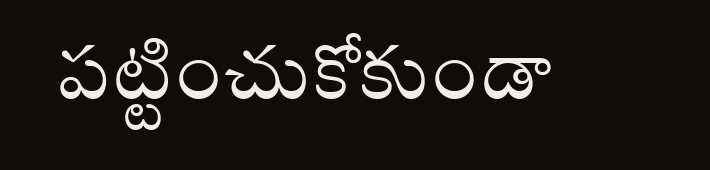పట్టించుకోకుండా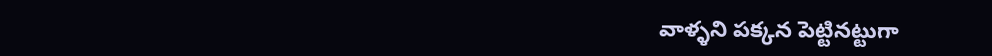వాళ్ళని పక్కన పెట్టినట్టుగా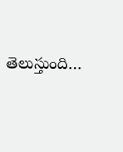తెలుస్తుంది…